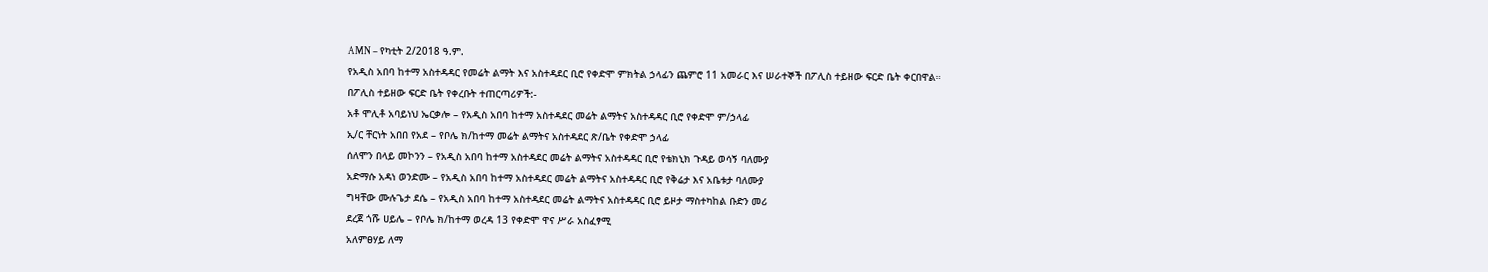AMN – የካቲት 2/2018 ዓ.ም.
የአዲስ አበባ ከተማ አስተዳዳር የመሬት ልማት እና አስተዳደር ቢሮ የቀድሞ ምክትል ኃላፊን ጨምሮ 11 አመራር እና ሠራተኞች በፖሊስ ተይዘው ፍርድ ቤት ቀርበዋል።
በፖሊስ ተይዘው ፍርድ ቤት የቀረቡት ተጠርጣሪዎች:-
አቶ ሞሊቶ አባይነህ ኤርቃሎ – የአዲስ አበባ ከተማ አስተዳደር መሬት ልማትና አስተዳዳር ቢሮ የቀድሞ ም/ኃላፊ
ኢ/ር ቸርነት አበበ የአደ – የቦሌ ክ/ከተማ መሬት ልማትና አስተዳደር ጽ/ቤት የቀድሞ ኃላፊ
ሰለሞን በላይ መኮንን – የአዲስ አበባ ከተማ አስተዳደር መሬት ልማትና አስተዳዳር ቢሮ የቴክኒክ ጉዳይ ወሳኝ ባለሙያ
አድማሱ አዳነ ወንድሙ – የአዲስ አበባ ከተማ አስተዳደር መሬት ልማትና አስተዳዳር ቢሮ የቅሬታ እና አቤቱታ ባለሙያ
ግዛቸው ሙሉጌታ ደሴ – የአዲስ አበባ ከተማ አስተዳደር መሬት ልማትና አስተዳዳር ቢሮ ይዞታ ማስተካከል ቡድን መሪ
ደረጀ ጎሹ ሀይሌ – የቦሌ ክ/ከተማ ወረዳ 13 የቀድሞ ዋና ሥራ አስፈፃሚ
አለምፀሃይ ለማ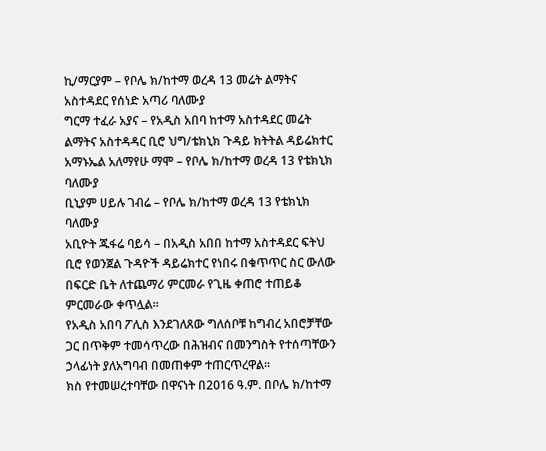ኪ/ማርያም – የቦሌ ክ/ከተማ ወረዳ 13 መሬት ልማትና አስተዳደር የሰነድ አጣሪ ባለሙያ
ግርማ ተፈራ አያና – የአዲስ አበባ ከተማ አስተዳደር መሬት ልማትና አስተዳዳር ቢሮ ህግ/ቴክኒክ ጉዳይ ክትትል ዳይሬክተር
አማኑኤል አለማየሁ ማሞ – የቦሌ ክ/ከተማ ወረዳ 13 የቴክኒክ ባለሙያ
ቢኒያም ሀይሉ ገብሬ – የቦሌ ክ/ከተማ ወረዳ 13 የቴክኒክ ባለሙያ
አቢዮት ጁፋሬ ባይሳ – በአዲስ አበበ ከተማ አስተዳደር ፍትህ ቢሮ የወንጀል ጉዳዮች ዳይሬክተር የነበሩ በቁጥጥር ስር ውለው በፍርድ ቤት ለተጨማሪ ምርመራ የጊዜ ቀጠሮ ተጠይቆ ምርመራው ቀጥሏል።
የአዲስ አበባ ፖሊስ እንደገለጸው ግለሰቦቹ ከግብረ አበሮቻቸው ጋር በጥቅም ተመሳጥረው በሕዝብና በመንግስት የተሰጣቸውን ኃላፊነት ያለአግባብ በመጠቀም ተጠርጥረዋል።
ክስ የተመሠረተባቸው በዋናነት በ2016 ዓ.ም. በቦሌ ክ/ከተማ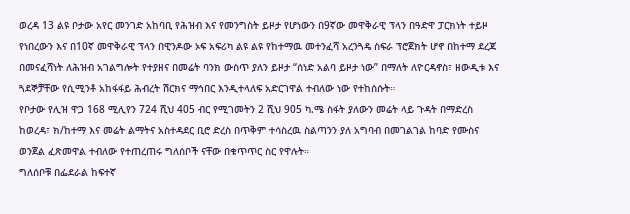ወረዳ 13 ልዩ ቦታው አየር መንገድ አከባቢ የሕዝብ እና የመንግስት ይዞታ የሆነውን በ9ኛው መዋቅራዊ ፕላን በዓድዋ ፓርክነት ተይዞ የነበረውን እና በ10ኛ መዋቅራዊ ፕላን በዊንዶው ኦፍ አፍሪካ ልዩ ልዩ የከተማዉ መተንፈሻ አረንጓዴ ስፍራ ፕሮጀክት ሆኖ በከተማ ደረጃ በመናፈሻነት ለሕዝብ አገልግሎት የተያዘና በመሬት ባንክ ውስጥ ያለን ይዞታ “ሰነድ አልባ ይዞታ ነው” በማለት ለዮርዳኖስ፣ ዘውዲቱ እና ጓደኞቻቸው የሲሚንቶ አከፋፋይ ሕብረት ሽርክና ማኅበር እንዲተላለፍ አድርገዋል ተብለው ነው የተከሰሱት።
የቦታው የሊዝ ዋጋ 168 ሚሊየን 724 ሺህ 405 ብር የሚገመትን 2 ሺህ 905 ካ.ሜ ስፋት ያለውን መሬት ላይ ጉዳት በማድረስ ከወረዳ፣ ክ/ከተማ እና መሬት ልማትና አስተዳደር ቢሮ ድረስ በጥቅም ተሳስረዉ ስልጣንን ያለ አግባብ በመገልገል ከባድ የሙስና ወንጀል ፈጽመዋል ተብለው የተጠረጠሩ ግለሰቦች ናቸው በቁጥጥር ስር የዋሉት።
ግለሰቦቹ በፌደራል ከፍተኛ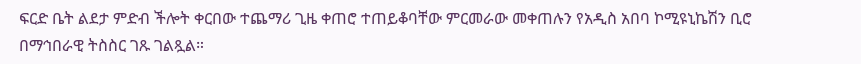ፍርድ ቤት ልደታ ምድብ ችሎት ቀርበው ተጨማሪ ጊዜ ቀጠሮ ተጠይቆባቸው ምርመራው መቀጠሉን የአዲስ አበባ ኮሚዩኒኬሽን ቢሮ በማኅበራዊ ትስስር ገጹ ገልጿል።